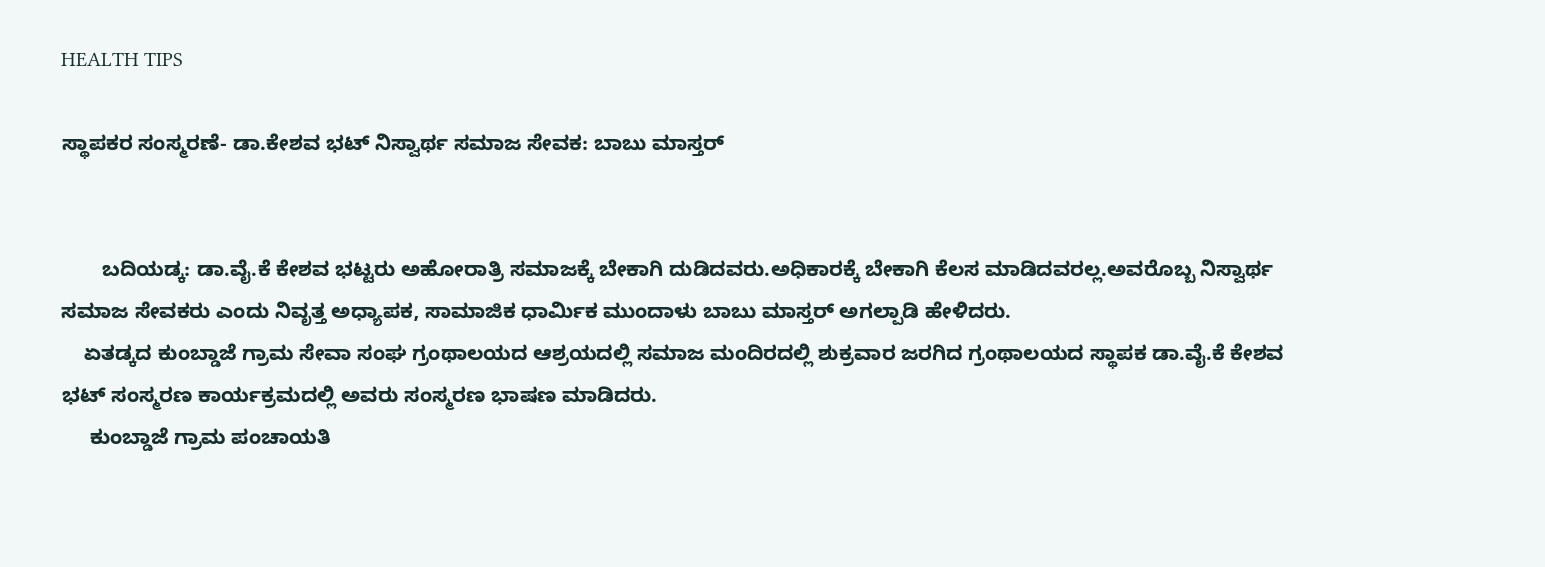HEALTH TIPS

ಸ್ಥಾಪಕರ ಸಂಸ್ಮರಣೆ- ಡಾ.ಕೇಶವ ಭಟ್ ನಿಸ್ವಾರ್ಥ ಸಮಾಜ ಸೇವಕ: ಬಾಬು ಮಾಸ್ತರ್


       ಬದಿಯಡ್ಕ: ಡಾ.ವೈ.ಕೆ ಕೇಶವ ಭಟ್ಟರು ಅಹೋರಾತ್ರಿ ಸಮಾಜಕ್ಕೆ ಬೇಕಾಗಿ ದುಡಿದವರು.ಅಧಿಕಾರಕ್ಕೆ ಬೇಕಾಗಿ ಕೆಲಸ ಮಾಡಿದವರಲ್ಲ.ಅವರೊಬ್ಬ ನಿಸ್ವಾರ್ಥ ಸಮಾಜ ಸೇವಕರು ಎಂದು ನಿವೃತ್ತ ಅಧ್ಯಾಪಕ, ಸಾಮಾಜಿಕ ಧಾರ್ಮಿಕ ಮುಂದಾಳು ಬಾಬು ಮಾಸ್ತರ್ ಅಗಲ್ಪಾಡಿ ಹೇಳಿದರು.
    ಏತಡ್ಕದ ಕುಂಬ್ಡಾಜೆ ಗ್ರಾಮ ಸೇವಾ ಸಂಘ ಗ್ರಂಥಾಲಯದ ಆಶ್ರಯದಲ್ಲಿ ಸಮಾಜ ಮಂದಿರದಲ್ಲಿ ಶುಕ್ರವಾರ ಜರಗಿದ ಗ್ರಂಥಾಲಯದ ಸ್ಥಾಪಕ ಡಾ.ವೈ.ಕೆ ಕೇಶವ ಭಟ್ ಸಂಸ್ಮರಣ ಕಾರ್ಯಕ್ರಮದಲ್ಲಿ ಅವರು ಸಂಸ್ಮರಣ ಭಾಷಣ ಮಾಡಿದರು.
     ಕುಂಬ್ಡಾಜೆ ಗ್ರಾಮ ಪಂಚಾಯತಿ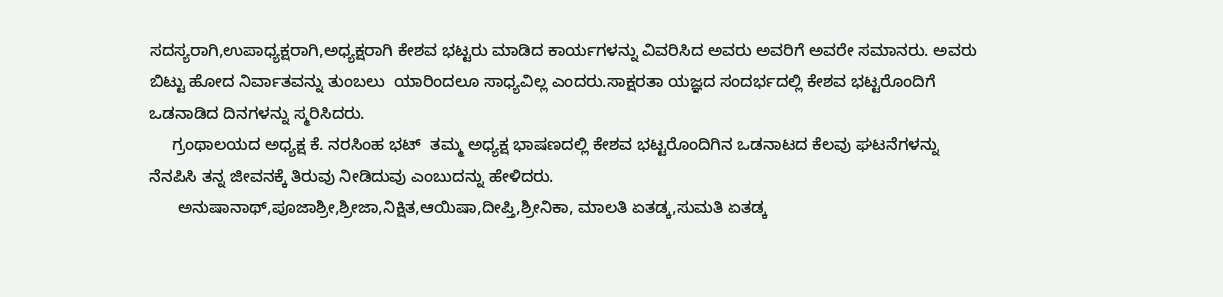ಸದಸ್ಯರಾಗಿ,ಉಪಾಧ್ಯಕ್ಷರಾಗಿ,ಅಧ್ಯಕ್ಷರಾಗಿ ಕೇಶವ ಭಟ್ಟರು ಮಾಡಿದ ಕಾರ್ಯಗಳನ್ನು ವಿವರಿಸಿದ ಅವರು ಅವರಿಗೆ ಅವರೇ ಸಮಾನರು. ಅವರು ಬಿಟ್ಟು ಹೋದ ನಿರ್ವಾತವನ್ನು ತುಂಬಲು  ಯಾರಿಂದಲೂ ಸಾಧ್ಯವಿಲ್ಲ ಎಂದರು.ಸಾಕ್ಷರತಾ ಯಜ್ಞದ ಸಂದರ್ಭದಲ್ಲಿ ಕೇಶವ ಭಟ್ಟರೊಂದಿಗೆ ಒಡನಾಡಿದ ದಿನಗಳನ್ನು ಸ್ಮರಿಸಿದರು.
     ಗ್ರಂಥಾಲಯದ ಅಧ್ಯಕ್ಷ ಕೆ. ನರಸಿಂಹ ಭಟ್  ತಮ್ಮ ಅಧ್ಯಕ್ಷ ಭಾಷಣದಲ್ಲಿ ಕೇಶವ ಭಟ್ಟರೊಂದಿಗಿನ ಒಡನಾಟದ ಕೆಲವು ಘಟನೆಗಳನ್ನು ನೆನಪಿಸಿ ತನ್ನ ಜೀವನಕ್ಕೆ ತಿರುವು ನೀಡಿದುವು ಎಂಬುದನ್ನು ಹೇಳಿದರು.
      ಅನುಷಾನಾಥ್,ಪೂಜಾಶ್ರೀ,ಶ್ರೀಜಾ,ನಿಕ್ಷಿತ,ಆಯಿಷಾ,ದೀಪ್ತಿ,ಶ್ರೀನಿಕಾ, ಮಾಲತಿ ಏತಡ್ಕ,ಸುಮತಿ ಏತಡ್ಕ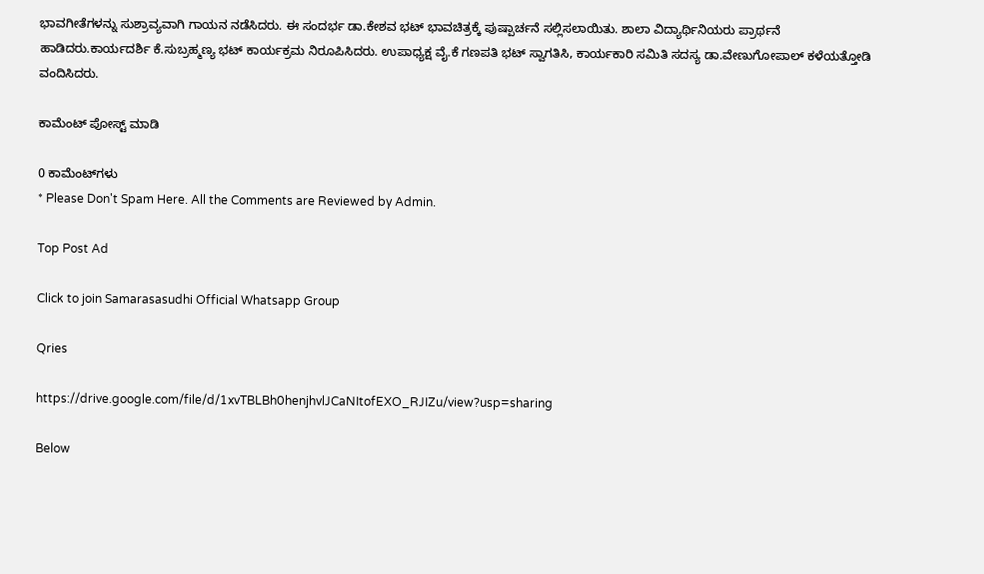ಭಾವಗೀತೆಗಳನ್ನು ಸುಶ್ರಾವ್ಯವಾಗಿ ಗಾಯನ ನಡೆಸಿದರು. ಈ ಸಂದರ್ಭ ಡಾ.ಕೇಶವ ಭಟ್ ಭಾವಚಿತ್ರಕ್ಕೆ ಪುಷ್ಪಾರ್ಚನೆ ಸಲ್ಲಿಸಲಾಯಿತು. ಶಾಲಾ ವಿದ್ಯಾರ್ಥಿನಿಯರು ಪ್ರಾರ್ಥನೆ ಹಾಡಿದರು.ಕಾರ್ಯದರ್ಶಿ ಕೆ.ಸುಬ್ರಹ್ಮಣ್ಯ ಭಟ್ ಕಾರ್ಯಕ್ರಮ ನಿರೂಪಿಸಿದರು. ಉಪಾಧ್ಯಕ್ಷ ವೈ.ಕೆ ಗಣಪತಿ ಭಟ್ ಸ್ವಾಗತಿಸಿ, ಕಾರ್ಯಕಾರಿ ಸಮಿತಿ ಸದಸ್ಯ ಡಾ.ವೇಣುಗೋಪಾಲ್ ಕಳೆಯತ್ತೋಡಿ ವಂದಿಸಿದರು.

ಕಾಮೆಂಟ್‌‌ ಪೋಸ್ಟ್‌ ಮಾಡಿ

0 ಕಾಮೆಂಟ್‌ಗಳು
* Please Don't Spam Here. All the Comments are Reviewed by Admin.

Top Post Ad

Click to join Samarasasudhi Official Whatsapp Group

Qries

https://drive.google.com/file/d/1xvTBLBh0henjhvlJCaNItofEXO_RJIZu/view?usp=sharing

Below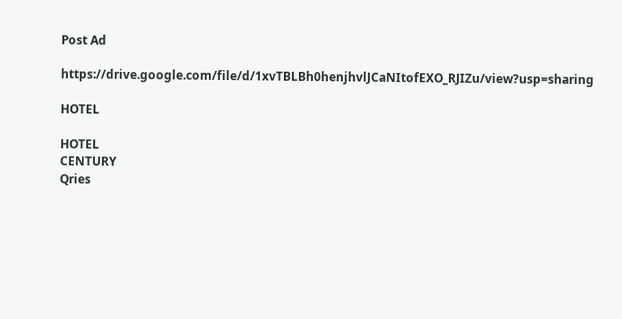Post Ad

https://drive.google.com/file/d/1xvTBLBh0henjhvlJCaNItofEXO_RJIZu/view?usp=sharing

HOTEL

HOTEL
CENTURY
Qries